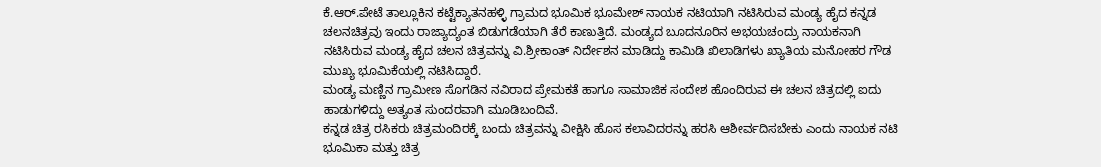ಕೆ.ಆರ್.ಪೇಟೆ ತಾಲ್ಲೂಕಿನ ಕಟ್ಟೆಕ್ಯಾತನಹಳ್ಳಿ ಗ್ರಾಮದ ಭೂಮಿಕ ಭೂಮೇಶ್ ನಾಯಕ ನಟಿಯಾಗಿ ನಟಿಸಿರುವ ಮಂಡ್ಯ ಹೈದ ಕನ್ನಡ ಚಲನಚಿತ್ರವು ಇಂದು ರಾಜ್ಯಾದ್ಯಂತ ಬಿಡುಗಡೆಯಾಗಿ ತೆರೆ ಕಾಣುತ್ತಿದೆ. ಮಂಡ್ಯದ ಬೂದನೂರಿನ ಅಭಯಚಂದ್ರು ನಾಯಕನಾಗಿ ನಟಿಸಿರುವ ಮಂಡ್ಯ ಹೈದ ಚಲನ ಚಿತ್ರವನ್ನು ವಿ.ಶ್ರೀಕಾಂತ್ ನಿರ್ದೇಶನ ಮಾಡಿದ್ದು ಕಾಮಿಡಿ ಖಿಲಾಡಿಗಳು ಖ್ಯಾತಿಯ ಮನೋಹರ ಗೌಡ ಮುಖ್ಯ ಭೂಮಿಕೆಯಲ್ಲಿ ನಟಿಸಿದ್ದಾರೆ.
ಮಂಡ್ಯ ಮಣ್ಣಿನ ಗ್ರಾಮೀಣ ಸೊಗಡಿನ ನವಿರಾದ ಪ್ರೇಮಕತೆ ಹಾಗೂ ಸಾಮಾಜಿಕ ಸಂದೇಶ ಹೊಂದಿರುವ ಈ ಚಲನ ಚಿತ್ರದಲ್ಲಿ ಐದು ಹಾಡುಗಳಿದ್ದು ಅತ್ಯಂತ ಸುಂದರವಾಗಿ ಮೂಡಿಬಂದಿವೆ.
ಕನ್ನಡ ಚಿತ್ರ ರಸಿಕರು ಚಿತ್ರಮಂದಿರಕ್ಕೆ ಬಂದು ಚಿತ್ರವನ್ನು ವೀಕ್ಷಿಸಿ ಹೊಸ ಕಲಾವಿದರನ್ನು ಹರಸಿ ಆಶೀರ್ವದಿಸಬೇಕು ಎಂದು ನಾಯಕ ನಟಿ ಭೂಮಿಕಾ ಮತ್ತು ಚಿತ್ರ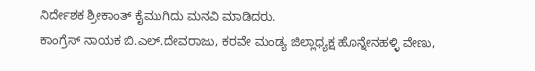ನಿರ್ದೇಶಕ ಶ್ರೀಕಾಂತ್ ಕೈಮುಗಿದು ಮನವಿ ಮಾಡಿದರು.
ಕಾಂಗ್ರೆಸ್ ನಾಯಕ ಬಿ.ಎಲ್.ದೇವರಾಜು, ಕರವೇ ಮಂಡ್ಯ ಜಿಲ್ಲಾಧ್ಯಕ್ಷ ಹೊನ್ನೇನಹಳ್ಳಿ ವೇಣು,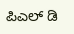ಪಿಎಲ್ ಡಿ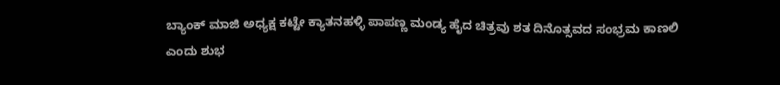ಬ್ಯಾಂಕ್ ಮಾಜಿ ಅಧ್ಯಕ್ಷ ಕಟ್ಟೇ ಕ್ಯಾತನಹಳ್ಳಿ ಪಾಪಣ್ಣ ಮಂಡ್ಯ ಹೈದ ಚಿತ್ರವು ಶತ ದಿನೊತ್ಸವದ ಸಂಭ್ರಮ ಕಾಣಲಿ ಎಂದು ಶುಭ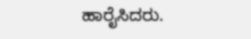ಹಾರೈಸಿದರು.